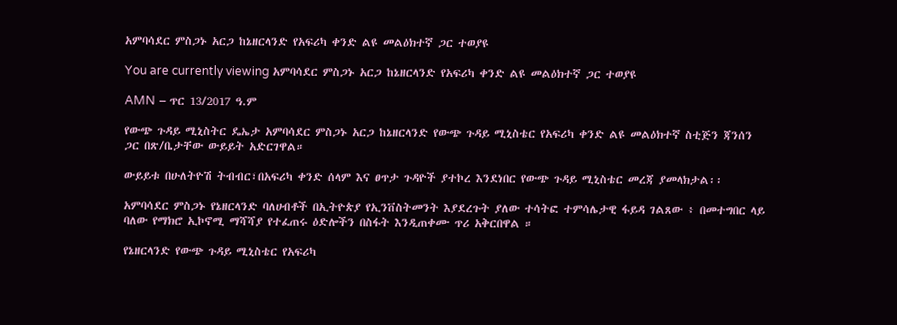አምባሳደር ምስጋኑ አርጋ ከኔዘርላንድ የአፍሪካ ቀንድ ልዩ መልዕክተኛ ጋር ተወያዩ

You are currently viewing አምባሳደር ምስጋኑ አርጋ ከኔዘርላንድ የአፍሪካ ቀንድ ልዩ መልዕክተኛ ጋር ተወያዩ

AMN – ጥር 13/2017 ዓ.ም

የውጭ ጉዳይ ሚኒስትር ዴኤታ አምባሳደር ምስጋኑ አርጋ ከኔዘርላንድ የውጭ ጉዳይ ሚኒስቴር የአፍሪካ ቀንድ ልዩ መልዕክተኛ ስቲጅን ጃንሰን ጋር በጽ/ቤታቸው ውይይት አድርገዋል።

ውይይቱ በሁለትዮሽ ትብብር፣በአፍሪካ ቀንድ ሰላም እና ፀጥታ ጉዳዮች ያተኮረ እንደነበር የውጭ ጉዳይ ሚኒስቴር መረጃ ያመላክታል፡፡

አምባሳደር ምስጋኑ የኔዘርላንድ ባለሀብቶች በኢትዮጵያ የኢንቨስትመንት እያደረጉት ያለው ተሳትፎ ተምሳሌታዊ ፋይዳ ገልጸው ፥ በመተግበር ላይ ባለው የማክሮ ኢኮኖሚ ማሻሻያ የተፈጠሩ ዕድሎችን በስፋት እንዲጠቀሙ ጥሪ አቅርበዋል ።

የኔዘርላንድ የውጭ ጉዳይ ሚኒስቴር የአፍሪካ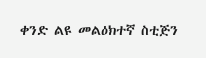ቀንድ ልዩ መልዕክተኛ ስቲጅን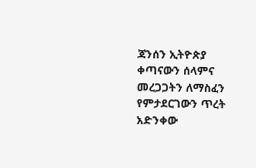ጃንሰን ኢትዮጵያ ቀጣናውን ሰላምና መረጋጋትን ለማስፈን የምታደርገውን ጥረት አድንቀው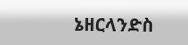ኔዘርላንድስ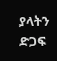ያላትን ድጋፍ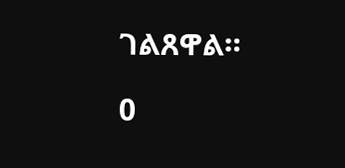ገልጸዋል።

0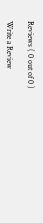Reviews ( 0 out of 0 )

Write a Review